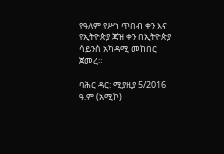የዓለም የሥነ ጥበብ ቀን እና የኢትዮጵያ ጃዝ ቀን በኢትዮጵያ ሳይንስ አካዳሚ መከበር ጀመረ።

ባሕር ዳር: ሚያዚያ 5/2016 ዓ.ም (አሚኮ)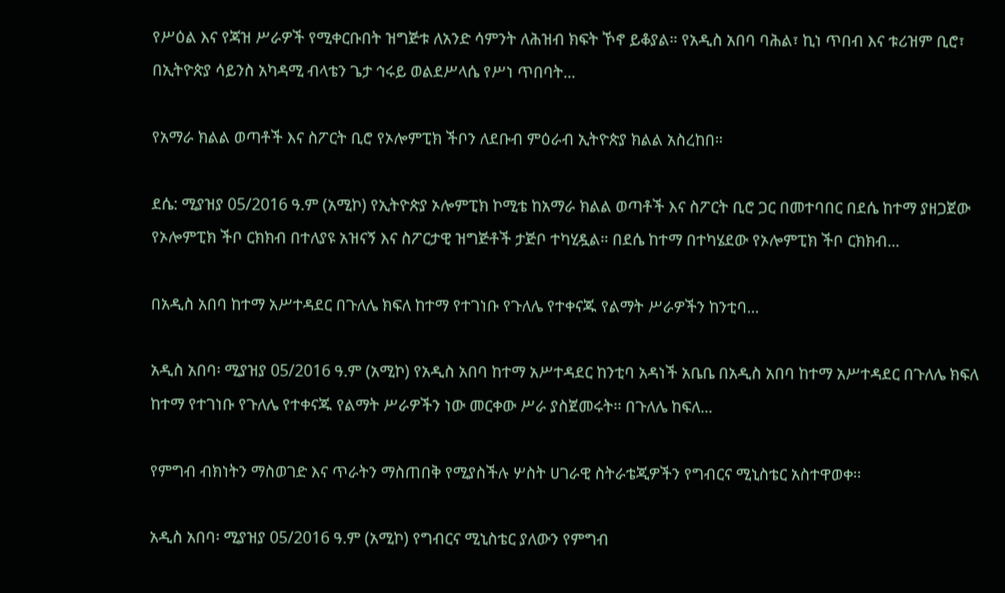የሥዕል እና የጃዝ ሥራዎች የሚቀርቡበት ዝግጅቱ ለአንድ ሳምንት ለሕዝብ ክፍት ኾኖ ይቆያል። የአዲስ አበባ ባሕል፣ ኪነ ጥበብ እና ቱሪዝም ቢሮ፣ በኢትዮጵያ ሳይንስ አካዳሚ ብላቴን ጌታ ኅሩይ ወልደሥላሴ የሥነ ጥበባት...

የአማራ ክልል ወጣቶች እና ስፖርት ቢሮ የኦሎምፒክ ችቦን ለደቡብ ምዕራብ ኢትዮጵያ ክልል አስረከበ።

ደሴ: ሚያዝያ 05/2016 ዓ.ም (አሚኮ) የኢትዮጵያ ኦሎምፒክ ኮሚቴ ከአማራ ክልል ወጣቶች እና ስፖርት ቢሮ ጋር በመተባበር በደሴ ከተማ ያዘጋጀው የኦሎምፒክ ችቦ ርክክብ በተለያዩ አዝናኝ እና ስፖርታዊ ዝግጅቶች ታጅቦ ተካሂዷል። በደሴ ከተማ በተካሄደው የኦሎምፒክ ችቦ ርክክብ...

በአዲስ አበባ ከተማ አሥተዳደር በጉለሌ ክፍለ ከተማ የተገነቡ የጉለሌ የተቀናጁ የልማት ሥራዎችን ከንቲባ...

አዲስ አበባ፡ ሚያዝያ 05/2016 ዓ.ም (አሚኮ) የአዲስ አበባ ከተማ አሥተዳደር ከንቲባ አዳነች አቤቤ በአዲስ አበባ ከተማ አሥተዳደር በጉለሌ ክፍለ ከተማ የተገነቡ የጉለሌ የተቀናጁ የልማት ሥራዎችን ነው መርቀው ሥራ ያስጀመሩት፡፡ በጉለሌ ከፍለ...

የምግብ ብክነትን ማስወገድ እና ጥራትን ማስጠበቅ የሚያስችሉ ሦስት ሀገራዊ ስትራቴጂዎችን የግብርና ሚኒስቴር አስተዋወቀ፡፡

አዲስ አበባ፡ ሚያዝያ 05/2016 ዓ.ም (አሚኮ) የግብርና ሚኒስቴር ያለውን የምግብ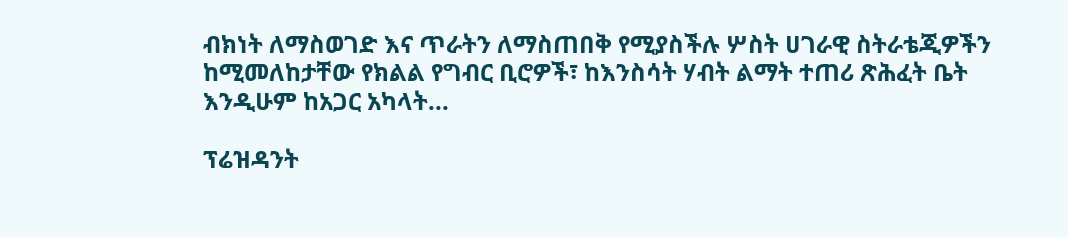ብክነት ለማስወገድ እና ጥራትን ለማስጠበቅ የሚያስችሉ ሦስት ሀገራዊ ስትራቴጂዎችን ከሚመለከታቸው የክልል የግብር ቢሮዎች፣ ከእንስሳት ሃብት ልማት ተጠሪ ጽሕፈት ቤት እንዲሁም ከአጋር አካላት...

ፕሬዝዳንት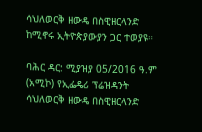ሳህለወርቅ ዘውዴ በስዊዘርላንድ ከሚኖሩ ኢትዮጵያውያን ጋር ተወያዩ።

ባሕር ዳር: ሚያዝያ 05/2016 ዓ.ም (አሚኮ) የኢፌዴሪ ፕሬዝዳንት ሳህለወርቅ ዘውዴ በስዊዘርላንድ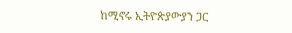ከሚኖሩ ኢትዮጵያውያን ጋር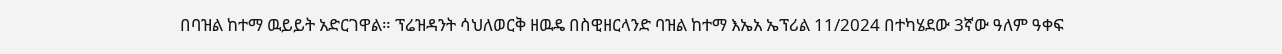በባዝል ከተማ ዉይይት አድርገዋል። ፕሬዝዳንት ሳህለወርቅ ዘዉዴ በስዊዘርላንድ ባዝል ከተማ እኤአ ኤፕሪል 11/2024 በተካሄደው 3ኛው ዓለም ዓቀፍ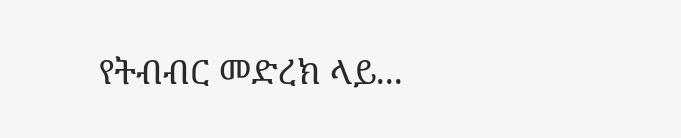የትብብር መድረክ ላይ...